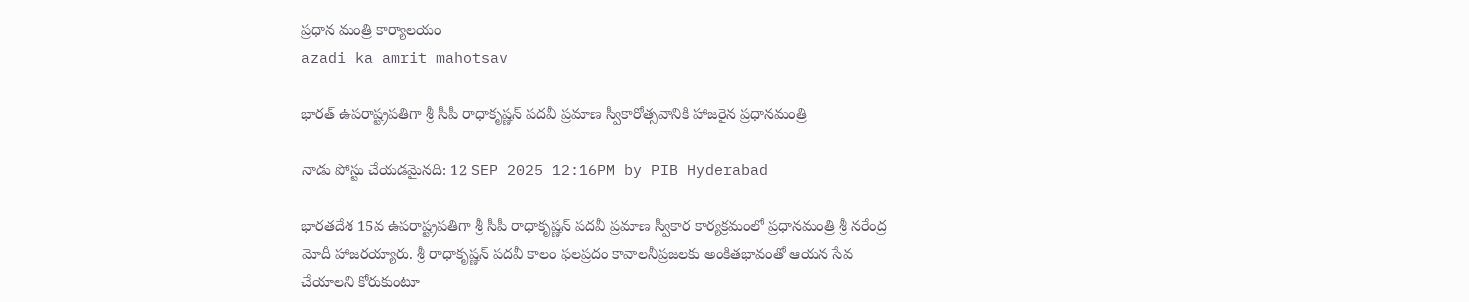ప్రధాన మంత్రి కార్యాలయం
azadi ka amrit mahotsav

భారత్ ఉపరాష్ట్రపతి‌గా శ్రీ సీపీ రాధాకృష్ణన్‌ పదవీ ప్రమాణ స్వీకారోత్సవానికి హాజరైన ప్రధానమంత్రి

నాడు పోస్టు చేయడమైనది: 12 SEP 2025 12:16PM by PIB Hyderabad

భారతదేశ 15వ ఉపరాష్ట్రపతిగా శ్రీ సీపీ రాధాకృష్ణన్‌ పదవీ ప్రమాణ స్వీకార కార్యక్రమంలో ప్రధానమంత్రి శ్రీ నరేంద్ర మోదీ హాజరయ్యారు. శ్రీ రాధాకృష్ణన్ పదవీ కాలం ఫలప్రదం కావాలనీప్రజలకు అంకితభావంతో ఆయన సేవ చేయాలని కోరుకుంటూ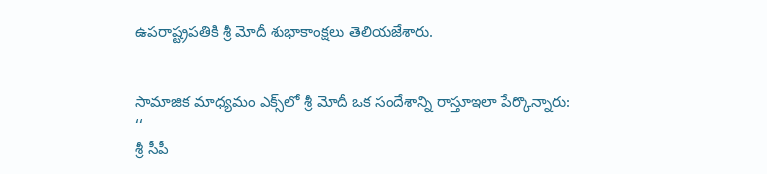ఉపరాష్ట్రపతికి శ్రీ మోదీ శుభాకాంక్షలు తెలియజేశారు.


సామాజిక మాధ్యమం ఎక్స్‌లో శ్రీ మోదీ ఒక సందేశాన్ని రాస్తూఇలా పేర్కొన్నారు:
‘‘
శ్రీ సీపీ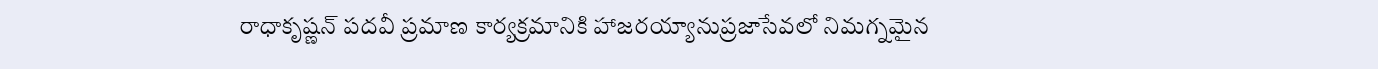రాధాకృష్ణన్ పదవీ ప్రమాణ కార్యక్రమానికి హాజరయ్యానుప్రజాసేవలో నిమగ్నమైన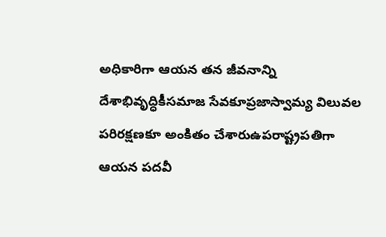అధికారిగా ఆయన తన జీవనాన్ని దేశాభివృద్ధికీసమాజ సేవకూప్రజాస్వామ్య విలువల పరిరక్షణకూ అంకితం చేశారుఉపరాష్ట్రపతిగా ఆయన పదవీ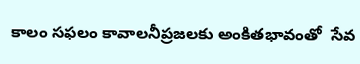కాలం సఫలం కావాలనీప్రజలకు అంకితభావంతో  సేవ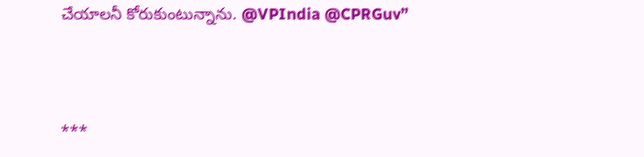చేయాలనీ కోరుకుంటున్నాను. @VPIndia @CPRGuv”



***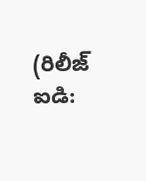(రిలీజ్ ఐడి: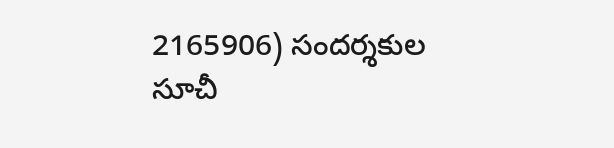2165906) సందర్శకుల సూచీ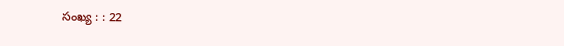సంఖ్య : : 22